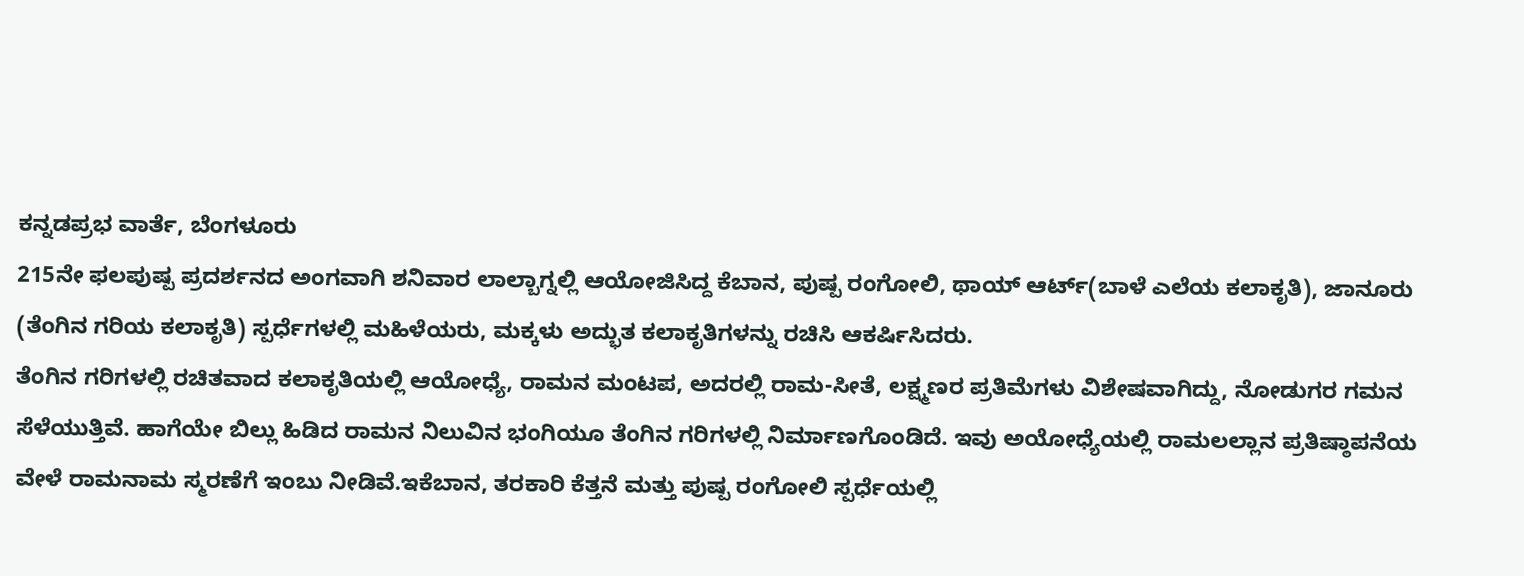ಕನ್ನಡಪ್ರಭ ವಾರ್ತೆ, ಬೆಂಗಳೂರು
215ನೇ ಫಲಪುಷ್ಪ ಪ್ರದರ್ಶನದ ಅಂಗವಾಗಿ ಶನಿವಾರ ಲಾಲ್ಬಾಗ್ನಲ್ಲಿ ಆಯೋಜಿಸಿದ್ದ ಕೆಬಾನ, ಪುಷ್ಪ ರಂಗೋಲಿ, ಥಾಯ್ ಆರ್ಟ್(ಬಾಳೆ ಎಲೆಯ ಕಲಾಕೃತಿ), ಜಾನೂರು (ತೆಂಗಿನ ಗರಿಯ ಕಲಾಕೃತಿ) ಸ್ಪರ್ಧೆಗಳಲ್ಲಿ ಮಹಿಳೆಯರು, ಮಕ್ಕಳು ಅದ್ಭುತ ಕಲಾಕೃತಿಗಳನ್ನು ರಚಿಸಿ ಆಕರ್ಷಿಸಿದರು.
ತೆಂಗಿನ ಗರಿಗಳಲ್ಲಿ ರಚಿತವಾದ ಕಲಾಕೃತಿಯಲ್ಲಿ ಆಯೋಧ್ಯೆ, ರಾಮನ ಮಂಟಪ, ಅದರಲ್ಲಿ ರಾಮ-ಸೀತೆ, ಲಕ್ಷ್ಮಣರ ಪ್ರತಿಮೆಗಳು ವಿಶೇಷವಾಗಿದ್ದು, ನೋಡುಗರ ಗಮನ ಸೆಳೆಯುತ್ತಿವೆ. ಹಾಗೆಯೇ ಬಿಲ್ಲು ಹಿಡಿದ ರಾಮನ ನಿಲುವಿನ ಭಂಗಿಯೂ ತೆಂಗಿನ ಗರಿಗಳಲ್ಲಿ ನಿರ್ಮಾಣಗೊಂಡಿದೆ. ಇವು ಅಯೋಧ್ಯೆಯಲ್ಲಿ ರಾಮಲಲ್ಲಾನ ಪ್ರತಿಷ್ಠಾಪನೆಯ ವೇಳೆ ರಾಮನಾಮ ಸ್ಮರಣೆಗೆ ಇಂಬು ನೀಡಿವೆ.ಇಕೆಬಾನ, ತರಕಾರಿ ಕೆತ್ತನೆ ಮತ್ತು ಪುಷ್ಪ ರಂಗೋಲಿ ಸ್ಪರ್ಧೆಯಲ್ಲಿ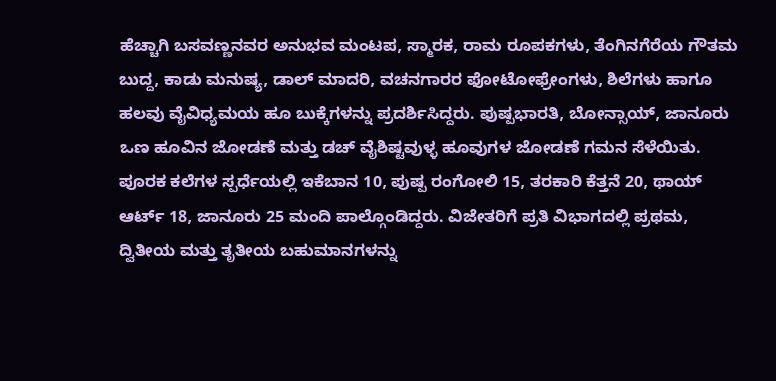ಹೆಚ್ಚಾಗಿ ಬಸವಣ್ಣನವರ ಅನುಭವ ಮಂಟಪ, ಸ್ಮಾರಕ, ರಾಮ ರೂಪಕಗಳು, ತೆಂಗಿನಗೆರೆಯ ಗೌತಮ ಬುದ್ದ, ಕಾಡು ಮನುಷ್ಯ, ಡಾಲ್ ಮಾದರಿ, ವಚನಗಾರರ ಫೋಟೋಫ್ರೇಂಗಳು, ಶಿಲೆಗಳು ಹಾಗೂ ಹಲವು ವೈವಿಧ್ಯಮಯ ಹೂ ಬುಕ್ಕೆಗಳನ್ನು ಪ್ರದರ್ಶಿಸಿದ್ದರು. ಪುಷ್ಪಭಾರತಿ, ಬೋನ್ಸಾಯ್, ಜಾನೂರು ಒಣ ಹೂವಿನ ಜೋಡಣೆ ಮತ್ತು ಡಚ್ ವೈಶಿಷ್ಟವುಳ್ಳ ಹೂವುಗಳ ಜೋಡಣೆ ಗಮನ ಸೆಳೆಯಿತು.
ಪೂರಕ ಕಲೆಗಳ ಸ್ಪರ್ಧೆಯಲ್ಲಿ ಇಕೆಬಾನ 10, ಪುಷ್ಪ ರಂಗೋಲಿ 15, ತರಕಾರಿ ಕೆತ್ತನೆ 20, ಥಾಯ್ ಆರ್ಟ್ 18, ಜಾನೂರು 25 ಮಂದಿ ಪಾಲ್ಗೊಂಡಿದ್ದರು. ವಿಜೇತರಿಗೆ ಪ್ರತಿ ವಿಭಾಗದಲ್ಲಿ ಪ್ರಥಮ, ದ್ವಿತೀಯ ಮತ್ತು ತೃತೀಯ ಬಹುಮಾನಗಳನ್ನು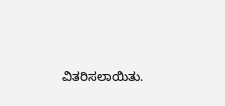ವಿತರಿಸಲಾಯಿತು.